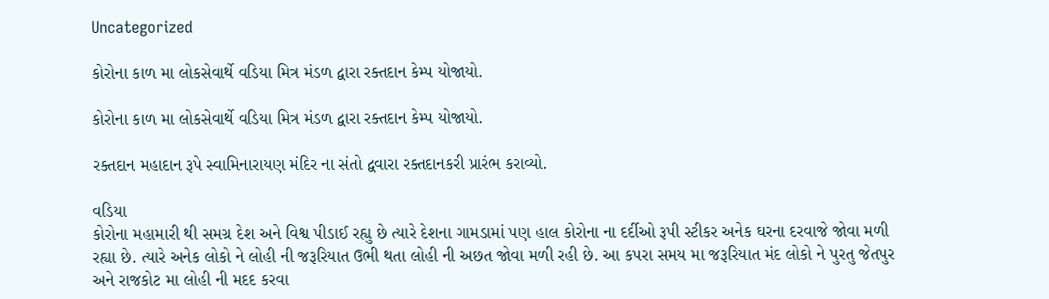Uncategorized

કોરોના કાળ મા લોકસેવાર્થે વડિયા મિત્ર મંડળ દ્વારા રક્તદાન કેમ્પ યોજાયો.

કોરોના કાળ મા લોકસેવાર્થે વડિયા મિત્ર મંડળ દ્વારા રક્તદાન કેમ્પ યોજાયો.

રક્તદાન મહાદાન રૂપે સ્વામિનારાયણ મંદિર ના સંતો દ્વવારા રક્તદાનકરી પ્રારંભ કરાવ્યો.

વડિયા
કોરોના મહામારી થી સમગ્ર દેશ અને વિશ્વ પીડાઈ રહ્યુ છે ત્યારે દેશના ગામડામાં પણ હાલ કોરોના ના દર્દીઓ રૂપી સ્ટીકર અનેક ઘરના દરવાજે જોવા મળી રહ્યા છે. ત્યારે અનેક લોકો ને લોહી ની જરૂરિયાત ઉભી થતા લોહી ની અછત જોવા મળી રહી છે. આ કપરા સમય મા જરૂરિયાત મંદ લોકો ને પુરતુ જેતપુર અને રાજકોટ મા લોહી ની મદદ કરવા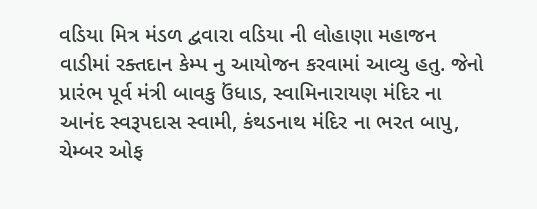વડિયા મિત્ર મંડળ દ્વવારા વડિયા ની લોહાણા મહાજન વાડીમાં રક્તદાન કેમ્પ નુ આયોજન કરવામાં આવ્યુ હતુ. જેનો પ્રારંભ પૂર્વ મંત્રી બાવકુ ઉંધાડ, સ્વામિનારાયણ મંદિર ના આનંદ સ્વરૂપદાસ સ્વામી, કંથડનાથ મંદિર ના ભરત બાપુ, ચેમ્બર ઓફ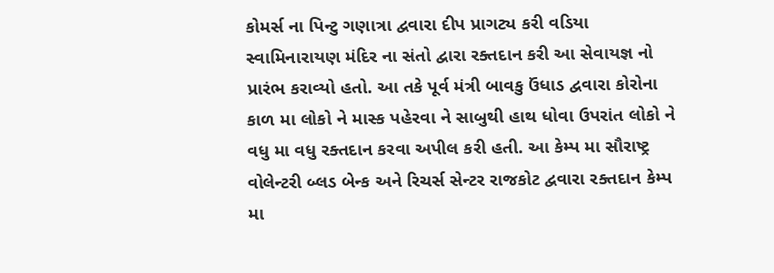કોમર્સ ના પિન્ટુ ગણાત્રા દ્વવારા દીપ પ્રાગટ્ય કરી વડિયા સ્વામિનારાયણ મંદિર ના સંતો દ્વારા રક્તદાન કરી આ સેવાયજ્ઞ નો પ્રારંભ કરાવ્યો હતો. આ તકે પૂર્વ મંત્રી બાવકુ ઉંધાડ દ્વવારા કોરોના કાળ મા લોકો ને માસ્ક પહેરવા ને સાબુથી હાથ ધોવા ઉપરાંત લોકો ને વધુ મા વધુ રક્તદાન કરવા અપીલ કરી હતી. આ કેમ્પ મા સૌરાષ્ટ્ર વોલેન્ટરી બ્લડ બેન્ક અને રિચર્સ સેન્ટર રાજકોટ દ્વવારા રક્તદાન કેમ્પ મા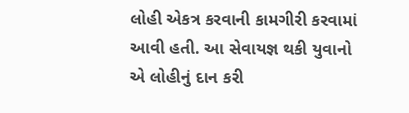લોહી એકત્ર કરવાની કામગીરી કરવામાં આવી હતી. આ સેવાયજ્ઞ થકી યુવાનો એ લોહીનું દાન કરી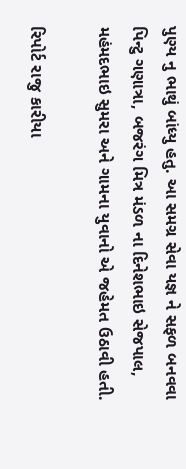પુણ્ય નુ ભાથું બાંધ્યુ હતુ. આ સમગ્ર સેવા યજ્ઞ ને સફળ બનવવા પિન્ટુ ગણાત્રા, બજરંગ મિત્ર મંડળ ના દિનેશભાઇ સેજપાલ, મહંમદભાઇ સુમરા અને ગામના યુવાનો એ જહેમત ઉઠાવી હતી.

રિપોર્ટ રાજુ કારીયા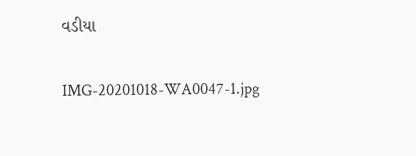વડીયા

IMG-20201018-WA0047-1.jpg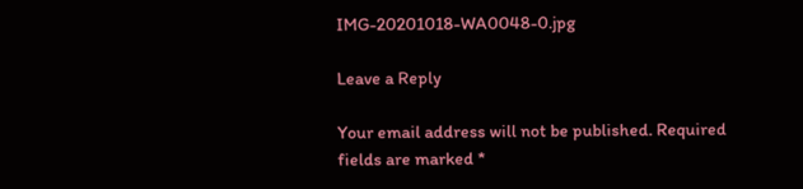IMG-20201018-WA0048-0.jpg

Leave a Reply

Your email address will not be published. Required fields are marked *